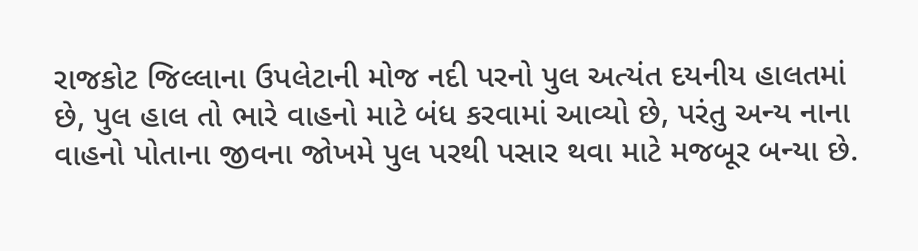રાજકોટ જિલ્લાના ઉપલેટાની મોજ નદી પરનો પુલ અત્યંત દયનીય હાલતમાં છે, પુલ હાલ તો ભારે વાહનો માટે બંધ કરવામાં આવ્યો છે, પરંતુ અન્ય નાના વાહનો પોતાના જીવના જોખમે પુલ પરથી પસાર થવા માટે મજબૂર બન્યા છે.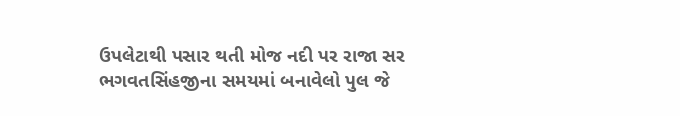ઉપલેટાથી પસાર થતી મોજ નદી પર રાજા સર ભગવતસિંહજીના સમયમાં બનાવેલો પુલ જે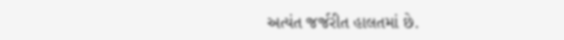અત્યંત જર્જરીત હાલતમાં છે.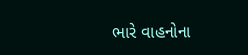ભારે વાહનોના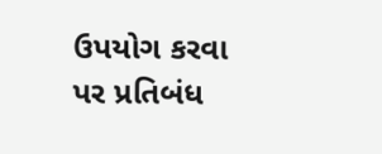ઉપયોગ કરવા પર પ્રતિબંધ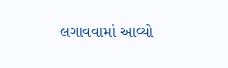લગાવવામાં આવ્યો